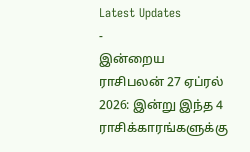Latest Updates
-
இன்றைய ராசிபலன் 27 ஏப்ரல் 2026: இன்று இந்த 4 ராசிக்காரங்களுக்கு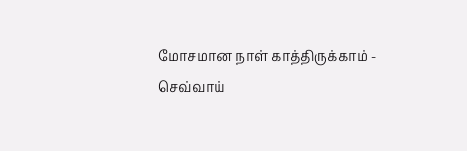மோசமான நாள் காத்திருக்காம் -
செவ்வாய்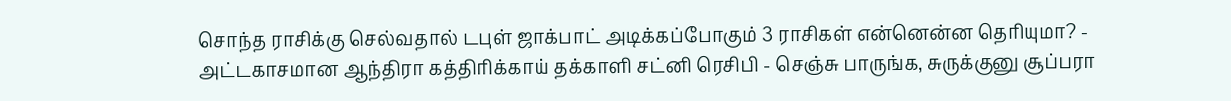சொந்த ராசிக்கு செல்வதால் டபுள் ஜாக்பாட் அடிக்கப்போகும் 3 ராசிகள் என்னென்ன தெரியுமா? -
அட்டகாசமான ஆந்திரா கத்திரிக்காய் தக்காளி சட்னி ரெசிபி - செஞ்சு பாருங்க, சுருக்குனு சூப்பரா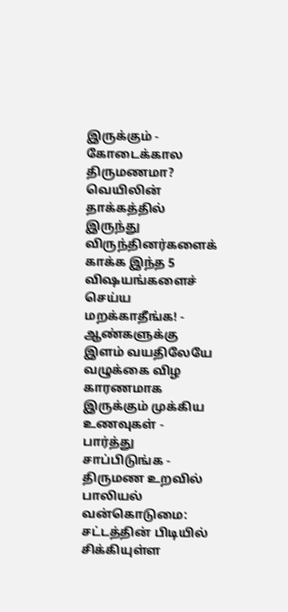இருக்கும் -
கோடைக்கால திருமணமா? வெயிலின் தாக்கத்தில் இருந்து விருந்தினர்களைக் காக்க இந்த 5 விஷயங்களைச் செய்ய மறக்காதீங்க! -
ஆண்களுக்கு இளம் வயதிலேயே வழுக்கை விழ காரணமாக இருக்கும் முக்கிய உணவுகள் - பார்த்து சாப்பிடுங்க -
திருமண உறவில் பாலியல் வன்கொடுமை: சட்டத்தின் பிடியில் சிக்கியுள்ள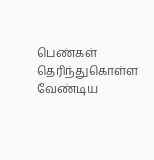பெண்கள் தெரிந்துகொள்ள வேண்டிய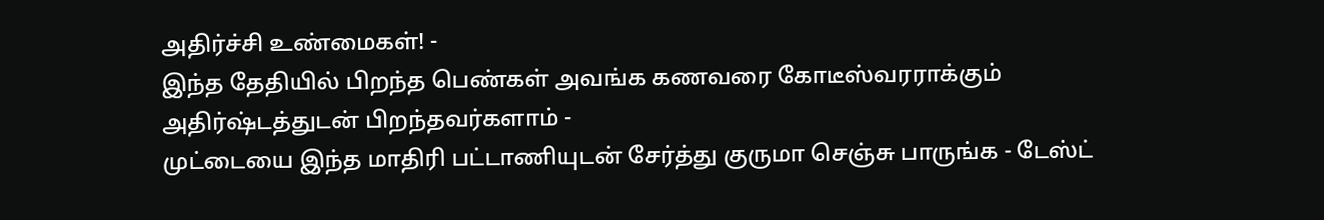அதிர்ச்சி உண்மைகள்! -
இந்த தேதியில் பிறந்த பெண்கள் அவங்க கணவரை கோடீஸ்வரராக்கும் அதிர்ஷ்டத்துடன் பிறந்தவர்களாம் -
முட்டையை இந்த மாதிரி பட்டாணியுடன் சேர்த்து குருமா செஞ்சு பாருங்க - டேஸ்ட்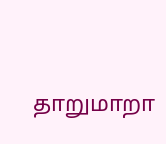தாறுமாறா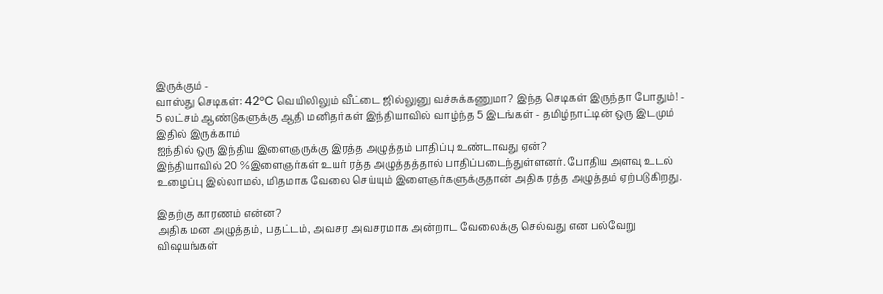இருக்கும் -
வாஸ்து செடிகள்: 42°C வெயிலிலும் வீட்டை ஜில்லுனு வச்சுக்கணுமா? இந்த செடிகள் இருந்தா போதும்! -
5 லட்சம் ஆண்டுகளுக்கு ஆதி மனிதர்கள் இந்தியாவில் வாழ்ந்த 5 இடங்கள் - தமிழ்நாட்டின் ஒரு இடமும் இதில் இருக்காம்
ஐந்தில் ஒரு இந்திய இளைஞருக்கு இரத்த அழுத்தம் பாதிப்பு உண்டாவது ஏன்?
இந்தியாவில் 20 %இளைஞர்கள் உயர் ரத்த அழுத்தத்தால் பாதிப்படைந்துள்ளனர். போதிய அளவு உடல் உழைப்பு இல்லாமல், மிதமாக வேலை செய்யும் இளைஞர்களுக்குதான் அதிக ரத்த அழுத்தம் ஏற்படுகிறது.

இதற்கு காரணம் என்ன?
அதிக மன அழுத்தம், பதட்டம், அவசர அவசரமாக அன்றாட வேலைக்கு செல்வது என பல்வேறு விஷயங்கள்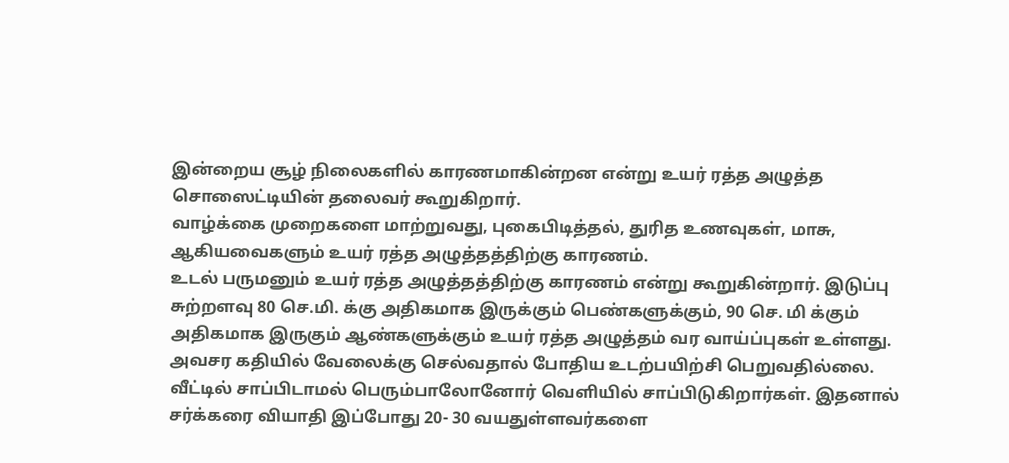இன்றைய சூழ் நிலைகளில் காரணமாகின்றன என்று உயர் ரத்த அழுத்த சொஸைட்டியின் தலைவர் கூறுகிறார்.
வாழ்க்கை முறைகளை மாற்றுவது, புகைபிடித்தல், துரித உணவுகள், மாசு, ஆகியவைகளும் உயர் ரத்த அழுத்தத்திற்கு காரணம்.
உடல் பருமனும் உயர் ரத்த அழுத்தத்திற்கு காரணம் என்று கூறுகின்றார். இடுப்பு சுற்றளவு 80 செ.மி. க்கு அதிகமாக இருக்கும் பெண்களுக்கும், 90 செ. மி க்கும் அதிகமாக இருகும் ஆண்களுக்கும் உயர் ரத்த அழுத்தம் வர வாய்ப்புகள் உள்ளது.
அவசர கதியில் வேலைக்கு செல்வதால் போதிய உடற்பயிற்சி பெறுவதில்லை. வீட்டில் சாப்பிடாமல் பெரும்பாலோனோர் வெளியில் சாப்பிடுகிறார்கள். இதனால் சர்க்கரை வியாதி இப்போது 20- 30 வயதுள்ளவர்களை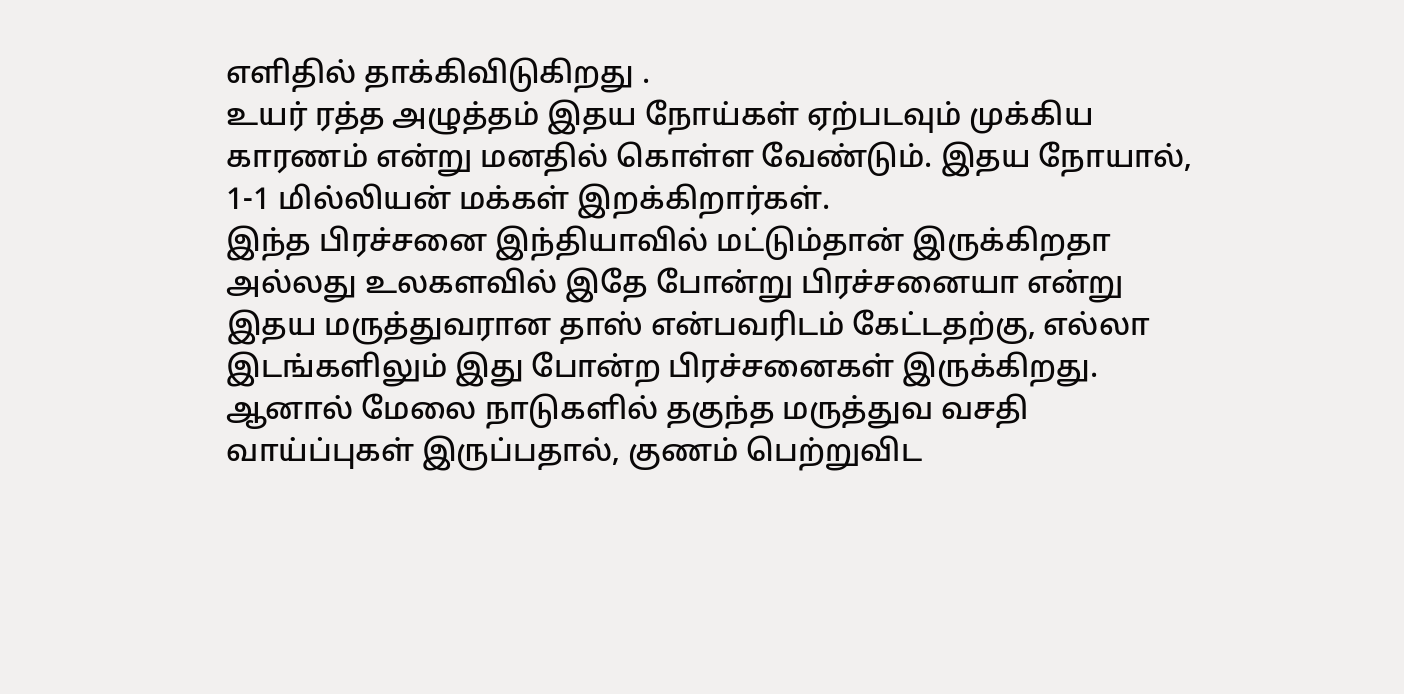எளிதில் தாக்கிவிடுகிறது .
உயர் ரத்த அழுத்தம் இதய நோய்கள் ஏற்படவும் முக்கிய காரணம் என்று மனதில் கொள்ள வேண்டும். இதய நோயால், 1-1 மில்லியன் மக்கள் இறக்கிறார்கள்.
இந்த பிரச்சனை இந்தியாவில் மட்டும்தான் இருக்கிறதா அல்லது உலகளவில் இதே போன்று பிரச்சனையா என்று இதய மருத்துவரான தாஸ் என்பவரிடம் கேட்டதற்கு, எல்லா இடங்களிலும் இது போன்ற பிரச்சனைகள் இருக்கிறது.
ஆனால் மேலை நாடுகளில் தகுந்த மருத்துவ வசதி வாய்ப்புகள் இருப்பதால், குணம் பெற்றுவிட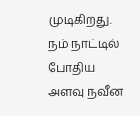முடிகிறது. நம் நாட்டில் போதிய அளவு நவீன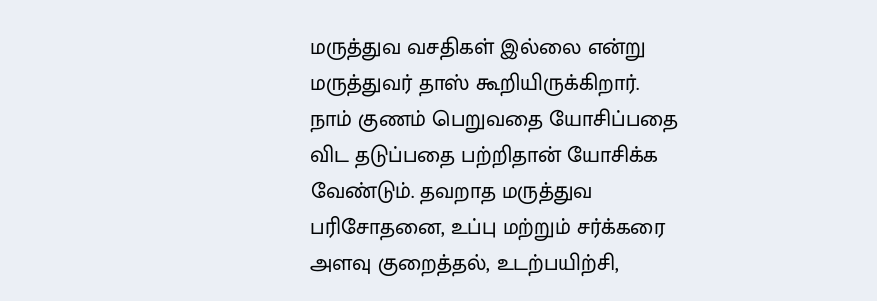மருத்துவ வசதிகள் இல்லை என்று மருத்துவர் தாஸ் கூறியிருக்கிறார்.
நாம் குணம் பெறுவதை யோசிப்பதை விட தடுப்பதை பற்றிதான் யோசிக்க வேண்டும். தவறாத மருத்துவ பரிசோதனை, உப்பு மற்றும் சர்க்கரை அளவு குறைத்தல், உடற்பயிற்சி,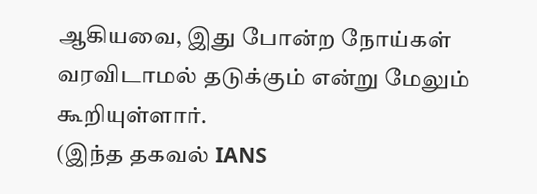ஆகியவை, இது போன்ற நோய்கள் வரவிடாமல் தடுக்கும் என்று மேலும் கூறியுள்ளார்.
(இந்த தகவல் IANS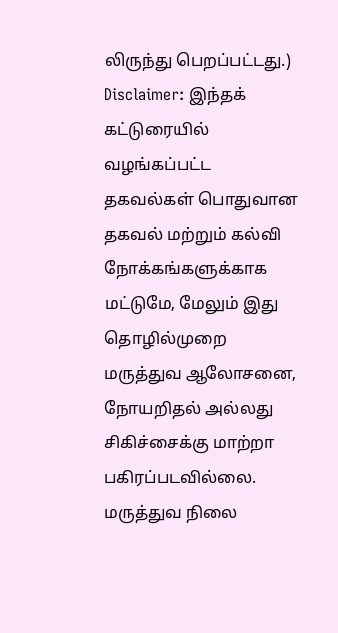லிருந்து பெறப்பட்டது.)
Disclaimer: இந்தக் கட்டுரையில் வழங்கப்பட்ட தகவல்கள் பொதுவான தகவல் மற்றும் கல்வி நோக்கங்களுக்காக மட்டுமே, மேலும் இது தொழில்முறை மருத்துவ ஆலோசனை, நோயறிதல் அல்லது சிகிச்சைக்கு மாற்றா பகிரப்படவில்லை. மருத்துவ நிலை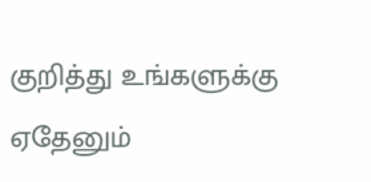குறித்து உங்களுக்கு ஏதேனும்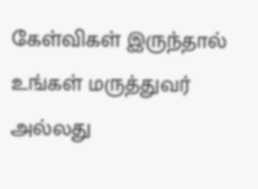கேள்விகள் இருந்தால் உங்கள் மருத்துவர் அல்லது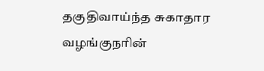தகுதிவாய்ந்த சுகாதார வழங்குநரின்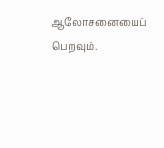ஆலோசனையைப் பெறவும்.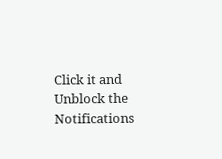Click it and Unblock the Notifications